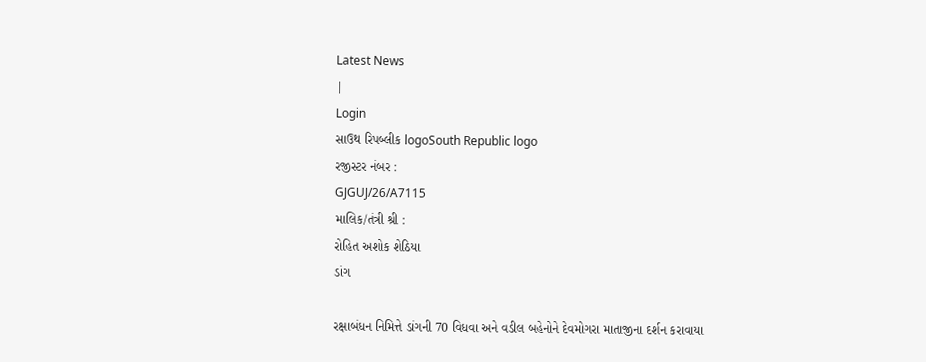Latest News
|
Login
સાઉથ રિપબ્લીક logoSouth Republic logo
રજીસ્ટર નંબર :
GJGUJ/26/A7115
માલિક/તંત્રી શ્રી :
રોહિત અશોક શેઠિયા
ડાંગ

રક્ષાબંધન નિમિત્તે ડાંગની 70 વિધવા અને વડીલ બહેનોને દેવમોગરા માતાજીના દર્શન કરાવાયા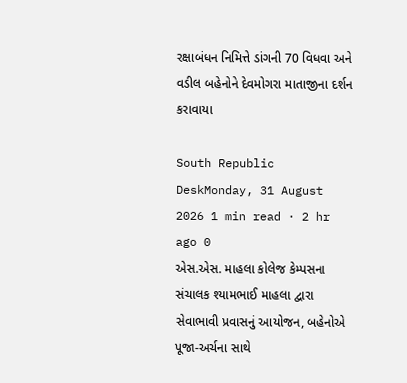રક્ષાબંધન નિમિત્તે ડાંગની 70 વિધવા અને વડીલ બહેનોને દેવમોગરા માતાજીના દર્શન કરાવાયા

South Republic DeskMonday, 31 August 2026 1 min read · 2 hr ago 0
એસ.એસ. માહલા કોલેજ કેમ્પસના સંચાલક શ્યામભાઈ માહલા દ્વારા સેવાભાવી પ્રવાસનું આયોજન, બહેનોએ પૂજા-અર્ચના સાથે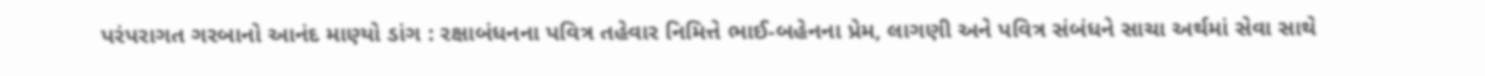પરંપરાગત ગરબાનો આનંદ માણ્યો ડાંગ : રક્ષાબંધનના પવિત્ર તહેવાર નિમિત્તે ભાઈ-બહેનના પ્રેમ, લાગણી અને પવિત્ર સંબંધને સાચા અર્થમાં સેવા સાથે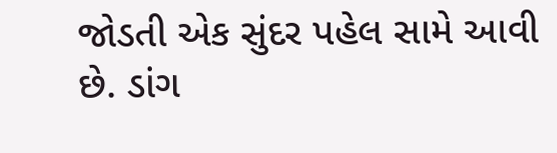જોડતી એક સુંદર પહેલ સામે આવી છે. ડાંગ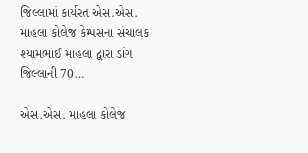જિલ્લામાં કાર્યરત એસ.એસ. માહલા કોલેજ કેમ્પસના સંચાલક શ્યામભાઈ માહલા દ્વારા ડાંગ જિલ્લાની 70…

એસ.એસ. માહલા કોલેજ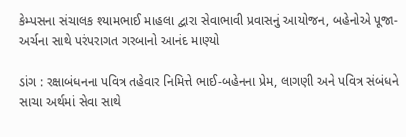કેમ્પસના સંચાલક શ્યામભાઈ માહલા દ્વારા સેવાભાવી પ્રવાસનું આયોજન, બહેનોએ પૂજા-અર્ચના સાથે પરંપરાગત ગરબાનો આનંદ માણ્યો

ડાંગ : રક્ષાબંધનના પવિત્ર તહેવાર નિમિત્તે ભાઈ-બહેનના પ્રેમ, લાગણી અને પવિત્ર સંબંધને સાચા અર્થમાં સેવા સાથે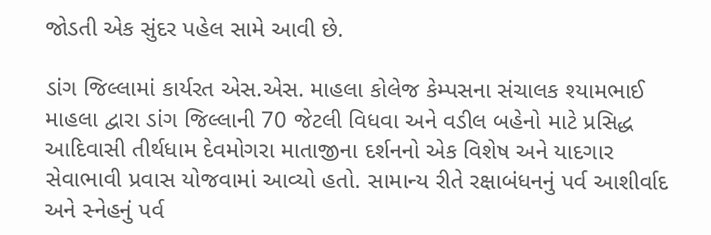જોડતી એક સુંદર પહેલ સામે આવી છે.

ડાંગ જિલ્લામાં કાર્યરત એસ.એસ. માહલા કોલેજ કેમ્પસના સંચાલક શ્યામભાઈ માહલા દ્વારા ડાંગ જિલ્લાની 70 જેટલી વિધવા અને વડીલ બહેનો માટે પ્રસિદ્ધ આદિવાસી તીર્થધામ દેવમોગરા માતાજીના દર્શનનો એક વિશેષ અને યાદગાર સેવાભાવી પ્રવાસ યોજવામાં આવ્યો હતો. સામાન્ય રીતે રક્ષાબંધનનું પર્વ આશીર્વાદ અને સ્નેહનું પર્વ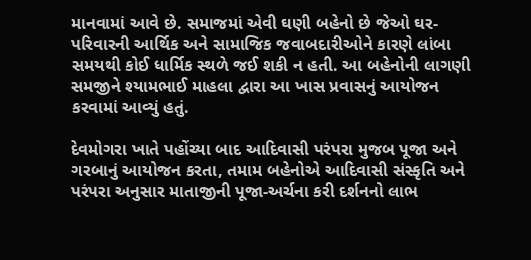માનવામાં આવે છે. સમાજમાં એવી ઘણી બહેનો છે જેઓ ઘર-પરિવારની આર્થિક અને સામાજિક જવાબદારીઓને કારણે લાંબા સમયથી કોઈ ધાર્મિક સ્થળે જઈ શકી ન હતી. આ બહેનોની લાગણી સમજીને શ્યામભાઈ માહલા દ્વારા આ ખાસ પ્રવાસનું આયોજન કરવામાં આવ્યું હતું.

દેવમોગરા ખાતે પહોંચ્યા બાદ આદિવાસી પરંપરા મુજબ પૂજા અને ગરબાનું આયોજન કરતા, તમામ બહેનોએ આદિવાસી સંસ્કૃતિ અને પરંપરા અનુસાર માતાજીની પૂજા-અર્ચના કરી દર્શનનો લાભ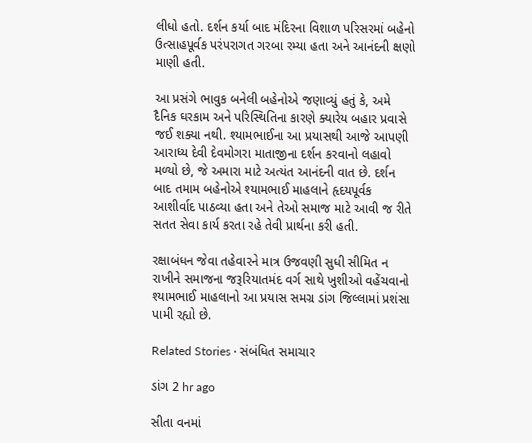લીધો હતો. દર્શન કર્યા બાદ મંદિરના વિશાળ પરિસરમાં બહેનો ઉત્સાહપૂર્વક પરંપરાગત ગરબા રમ્યા હતા અને આનંદની ક્ષણો માણી હતી.

આ પ્રસંગે ભાવુક બનેલી બહેનોએ જણાવ્યું હતું કે, અમે દૈનિક ઘરકામ અને પરિસ્થિતિના કારણે ક્યારેય બહાર પ્રવાસે જઈ શક્યા નથી. શ્યામભાઈના આ પ્રયાસથી આજે આપણી આરાધ્ય દેવી દેવમોગરા માતાજીના દર્શન કરવાનો લહાવો મળ્યો છે, જે અમારા માટે અત્યંત આનંદની વાત છે. દર્શન બાદ તમામ બહેનોએ શ્યામભાઈ માહલાને હૃદયપૂર્વક આશીર્વાદ પાઠવ્યા હતા અને તેઓ સમાજ માટે આવી જ રીતે સતત સેવા કાર્ય કરતા રહે તેવી પ્રાર્થના કરી હતી.

રક્ષાબંધન જેવા તહેવારને માત્ર ઉજવણી સુધી સીમિત ન રાખીને સમાજના જરૂરિયાતમંદ વર્ગ સાથે ખુશીઓ વહેંચવાનો શ્યામભાઈ માહલાનો આ પ્રયાસ સમગ્ર ડાંગ જિલ્લામાં પ્રશંસા પામી રહ્યો છે.

Related Stories · સંબંધિત સમાચાર

ડાંગ 2 hr ago

સીતા વનમાં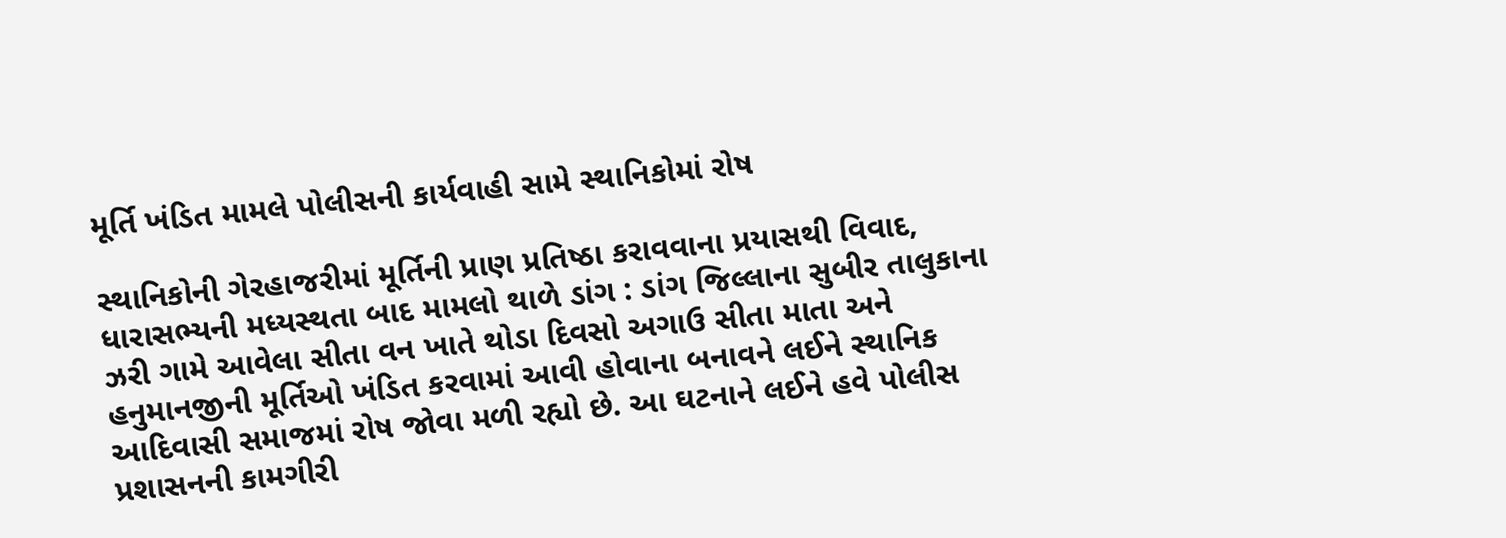મૂર્તિ ખંડિત મામલે પોલીસની કાર્યવાહી સામે સ્થાનિકોમાં રોષ

સ્થાનિકોની ગેરહાજરીમાં મૂર્તિની પ્રાણ પ્રતિષ્ઠા કરાવવાના પ્રયાસથી વિવાદ, ધારાસભ્યની મધ્યસ્થતા બાદ મામલો થાળે ડાંગ : ડાંગ જિલ્લાના સુબીર તાલુકાના ઝરી ગામે આવેલા સીતા વન ખાતે થોડા દિવસો અગાઉ સીતા માતા અને હનુમાનજીની મૂર્તિઓ ખંડિત કરવામાં આવી હોવાના બનાવને લઈને સ્થાનિક આદિવાસી સમાજમાં રોષ જોવા મળી રહ્યો છે. આ ઘટનાને લઈને હવે પોલીસ પ્રશાસનની કામગીરી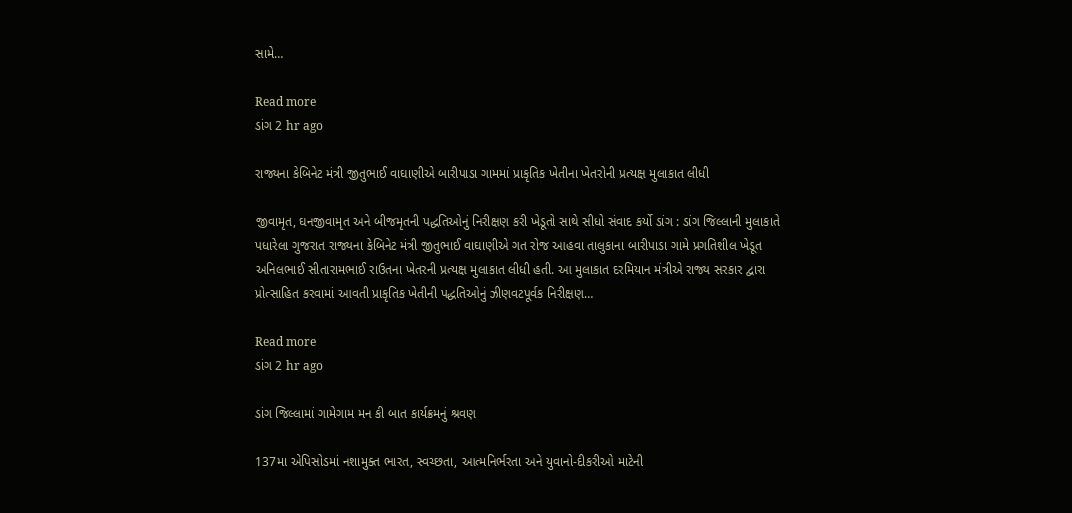સામે…

Read more
ડાંગ 2 hr ago

રાજ્યના કેબિનેટ મંત્રી જીતુભાઈ વાઘાણીએ બારીપાડા ગામમાં પ્રાકૃતિક ખેતીના ખેતરોની પ્રત્યક્ષ મુલાકાત લીધી

જીવામૃત, ઘનજીવામૃત અને બીજમૃતની પદ્ધતિઓનું નિરીક્ષણ કરી ખેડૂતો સાથે સીધો સંવાદ કર્યો ડાંગ : ડાંગ જિલ્લાની મુલાકાતે પધારેલા ગુજરાત રાજ્યના કેબિનેટ મંત્રી જીતુભાઈ વાઘાણીએ ગત રોજ આહવા તાલુકાના બારીપાડા ગામે પ્રગતિશીલ ખેડૂત અનિલભાઈ સીતારામભાઈ રાઉતના ખેતરની પ્રત્યક્ષ મુલાકાત લીધી હતી. આ મુલાકાત દરમિયાન મંત્રીએ રાજ્ય સરકાર દ્વારા પ્રોત્સાહિત કરવામાં આવતી પ્રાકૃતિક ખેતીની પદ્ધતિઓનું ઝીણવટપૂર્વક નિરીક્ષણ…

Read more
ડાંગ 2 hr ago

ડાંગ જિલ્લામાં ગામેગામ મન કી બાત કાર્યક્રમનું શ્રવણ

137મા એપિસોડમાં નશામુક્ત ભારત, સ્વચ્છતા, આત્મનિર્ભરતા અને યુવાનો-દીકરીઓ માટેની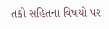તકો સહિતના વિષયો પર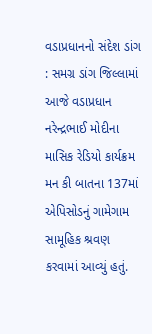વડાપ્રધાનનો સંદેશ ડાંગ : સમગ્ર ડાંગ જિલ્લામાં આજે વડાપ્રધાન નરેન્દ્રભાઈ મોદીના માસિક રેડિયો કાર્યક્રમ મન કી બાતના 137માં એપિસોડનું ગામેગામ સામૂહિક શ્રવણ કરવામાં આવ્યું હતું.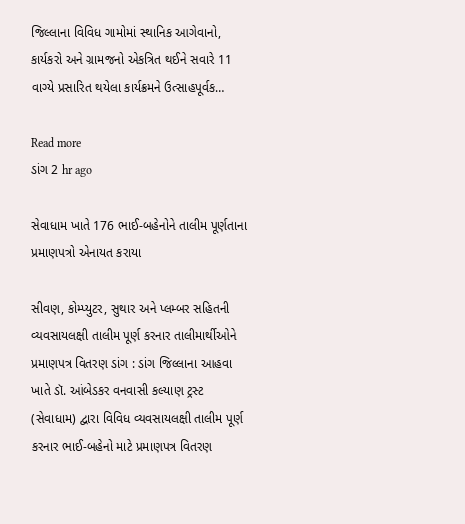જિલ્લાના વિવિધ ગામોમાં સ્થાનિક આગેવાનો, કાર્યકરો અને ગ્રામજનો એકત્રિત થઈને સવારે 11 વાગ્યે પ્રસારિત થયેલા કાર્યક્રમને ઉત્સાહપૂર્વક…

Read more
ડાંગ 2 hr ago

સેવાધામ ખાતે 176 ભાઈ-બહેનોને તાલીમ પૂર્ણતાના પ્રમાણપત્રો એનાયત કરાયા

સીવણ, કોમ્પ્યુટર, સુથાર અને પ્લમ્બર સહિતની વ્યવસાયલક્ષી તાલીમ પૂર્ણ કરનાર તાલીમાર્થીઓને પ્રમાણપત્ર વિતરણ ડાંગ : ડાંગ જિલ્લાના આહવા ખાતે ડૉ. આંબેડકર વનવાસી કલ્યાણ ટ્રસ્ટ (સેવાધામ) દ્વારા વિવિધ વ્યવસાયલક્ષી તાલીમ પૂર્ણ કરનાર ભાઈ-બહેનો માટે પ્રમાણપત્ર વિતરણ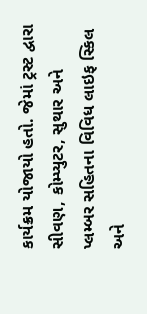કાર્યક્રમ યોજાયો હતો. જેમાં ટ્રસ્ટ દ્વારા સીવણ, કોમ્પ્યુટર, સુથાર અને પ્લમ્બર સહિતના વિવિધ લાઇફ સ્કિલ અને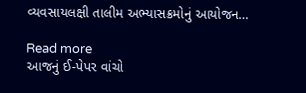વ્યવસાયલક્ષી તાલીમ અભ્યાસક્રમોનું આયોજન…

Read more
આજનું ઈ-પેપર વાંચો